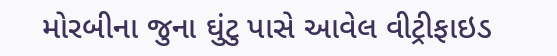મોરબીના જુના ઘુંટુ પાસે આવેલ વીટ્રીફાઇડ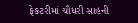ફેકટરીમાં ચૌધરી સાહની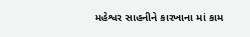મહેશ્વર સાહનીને કારખાના માં કામ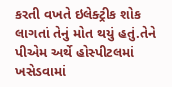કરતી વખતે ઇલેક્ટ્રીક શોક લાગતાં તેનું મોત થયું હતું.તેને પીએમ અર્થે હોસ્પીટલમાં ખસેડવામાં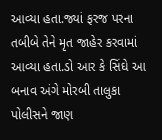આવ્યા હતા.જ્યાં ફરજ પરના તબીબે તેને મૃત જાહેર કરવામાં આવ્યા હતા.ડો આર કે સિંઘે આ બનાવ અંગે મોરબી તાલુકા પોલીસને જાણ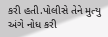કરી હતી.પોલીસે તેને મુત્યુ અંગે નોધ કરી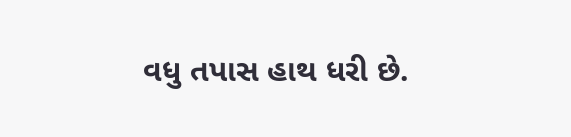વધુ તપાસ હાથ ધરી છે.